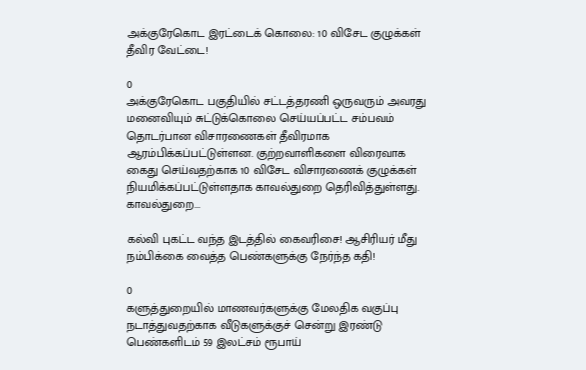அக்குரேகொட இரட்டைக் கொலை: 10 விசேட குழுக்கள் தீவிர வேட்டை!

0
அக்குரேகொட பகுதியில் சட்டத்தரணி ஒருவரும் அவரது மனைவியும் சுட்டுக்கொலை செய்யப்பட்ட சம்பவம் தொடர்பான விசாரணைகள் தீவிரமாக ஆரம்பிக்கப்பட்டுள்ளன. குற்றவாளிகளை விரைவாக கைது செய்வதற்காக 10 விசேட விசாரணைக் குழுக்கள் நியமிக்கப்பட்டுள்ளதாக காவல்துறை தெரிவித்துள்ளது. காவல்துறை...

கல்வி புகட்ட வந்த இடத்தில் கைவரிசை! ஆசிரியர் மீது நம்பிக்கை வைத்த பெண்களுக்கு நேர்ந்த கதி!

0
களுத்துறையில் மாணவர்களுக்கு மேலதிக வகுப்பு நடாத்துவதற்காக வீடுகளுக்குச் சென்று இரண்டு பெண்களிடம் 59 இலட்சம் ரூபாய்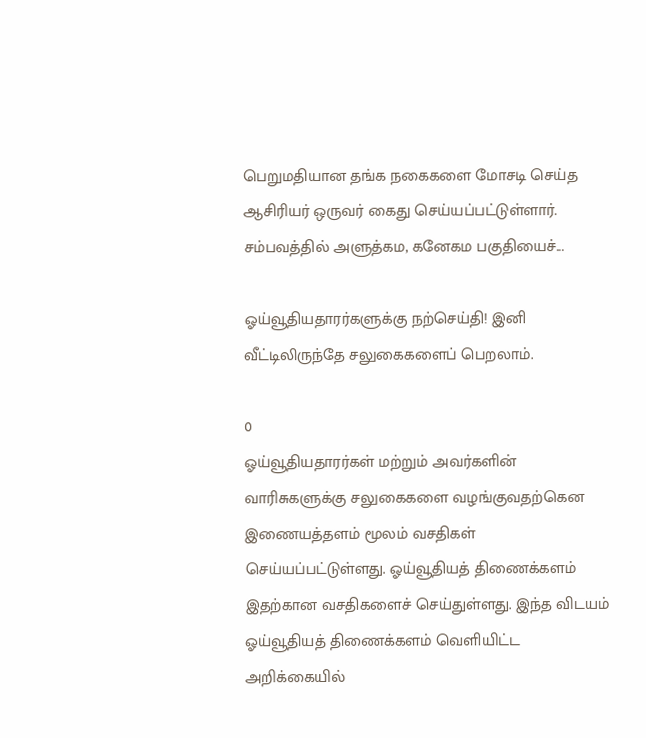பெறுமதியான தங்க நகைகளை மோசடி செய்த ஆசிரியர் ஒருவர் கைது செய்யப்பட்டுள்ளார். சம்பவத்தில் அளுத்கம, கனேகம பகுதியைச்...

ஓய்வூதியதாரர்களுக்கு நற்செய்தி! இனி வீட்டிலிருந்தே சலுகைகளைப் பெறலாம்.

0
ஓய்வூதியதாரர்கள் மற்றும் அவர்களின் வாரிசுகளுக்கு சலுகைகளை வழங்குவதற்கென இணையத்தளம் மூலம் வசதிகள் செய்யப்பட்டுள்ளது. ஓய்வூதியத் திணைக்களம் இதற்கான வசதிகளைச் செய்துள்ளது. இந்த விடயம் ஓய்வூதியத் திணைக்களம் வெளியிட்ட அறிக்கையில்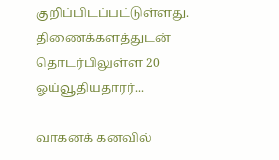குறிப்பிடப்பட்டுள்ளது. திணைக்களத்துடன் தொடர்பிலுள்ள 20 ஓய்வூதியதாரர்...

வாகனக் கனவில்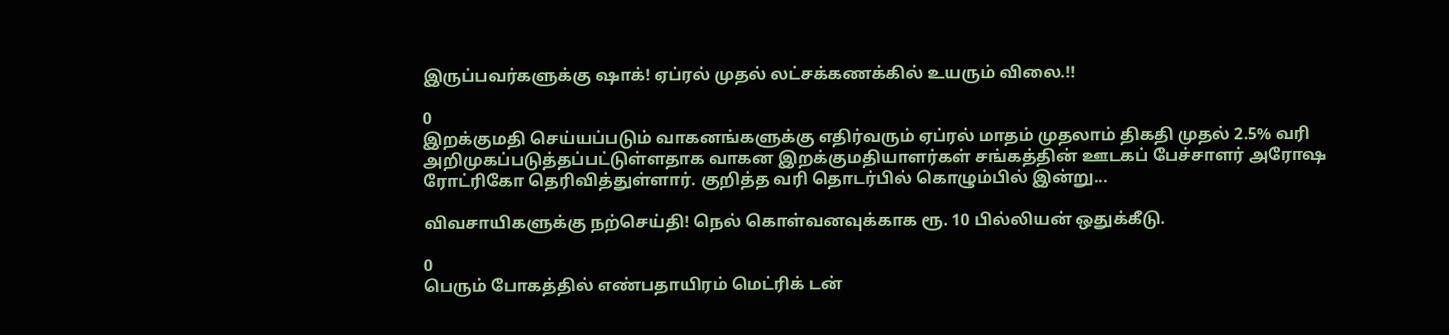இருப்பவர்களுக்கு ஷாக்! ஏப்ரல் முதல் லட்சக்கணக்கில் உயரும் விலை.!!

0
இறக்குமதி செய்யப்படும் வாகனங்களுக்கு எதிர்வரும் ஏப்ரல் மாதம் முதலாம் திகதி முதல் 2.5% வரி அறிமுகப்படுத்தப்பட்டுள்ளதாக வாகன இறக்குமதியாளர்கள் சங்கத்தின் ஊடகப் பேச்சாளர் அரோஷ ரோட்ரிகோ தெரிவித்துள்ளார். குறித்த வரி தொடர்பில் கொழும்பில் இன்று...

விவசாயிகளுக்கு நற்செய்தி! நெல் கொள்வனவுக்காக ரூ. 10 பில்லியன் ஒதுக்கீடு.

0
பெரும் போகத்தில் எண்பதாயிரம் மெட்ரிக் டன்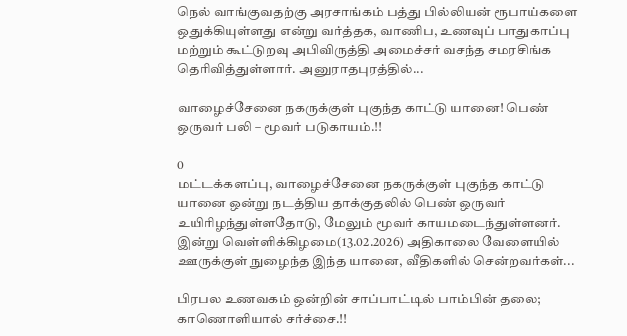நெல் வாங்குவதற்கு அரசாங்கம் பத்து பில்லியன் ரூபாய்களை ஒதுக்கியுள்ளது என்று வர்த்தக, வாணிப, உணவுப் பாதுகாப்பு மற்றும் கூட்டுறவு அபிவிருத்தி அமைச்சர் வசந்த சமரசிங்க தெரிவித்துள்ளார். அனுராதபுரத்தில்...

வாழைச்சேனை நகருக்குள் புகுந்த காட்டு யானை! பெண் ஒருவர் பலி – மூவர் படுகாயம்.!!

0
மட்டக்களப்பு, வாழைச்சேனை நகருக்குள் புகுந்த காட்டு யானை ஒன்று நடத்திய தாக்குதலில் பெண் ஒருவர் உயிரிழந்துள்ளதோடு, மேலும் மூவர் காயமடைந்துள்ளனர். இன்று வெள்ளிக்கிழமை(13.02.2026) அதிகாலை வேளையில் ஊருக்குள் நுழைந்த இந்த யானை, வீதிகளில் சென்றவர்கள்...

பிரபல உணவகம் ஒன்றின் சாப்பாட்டில் பாம்பின் தலை; காணொளியால் சர்ச்சை.!!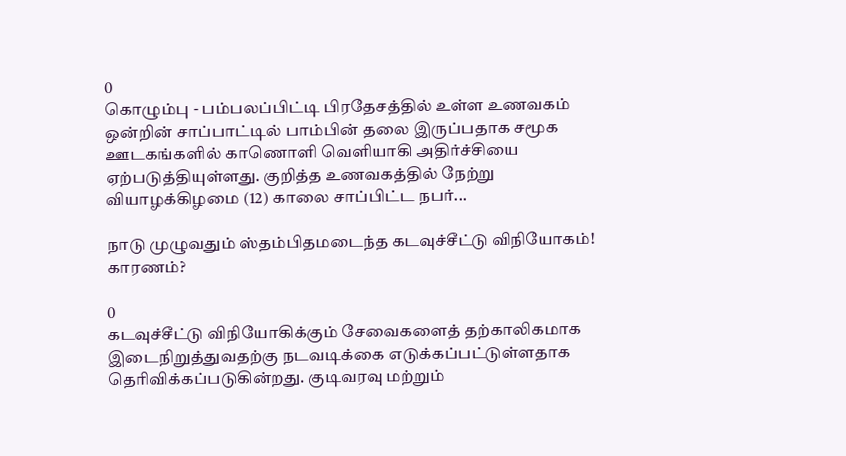0
கொழும்பு - பம்பலப்பிட்டி பிரதேசத்தில் உள்ள உணவகம் ஒன்றின் சாப்பாட்டில் பாம்பின் தலை இருப்பதாக சமூக ஊடகங்களில் காணொளி வெளியாகி அதிர்ச்சியை ஏற்படுத்தியுள்ளது. குறித்த உணவகத்தில் நேற்று வியாழக்கிழமை (12) காலை சாப்பிட்ட நபர்...

நாடு முழுவதும் ஸ்தம்பிதமடைந்த கடவுச்சீட்டு விநியோகம்! காரணம்?

0
கடவுச்சீட்டு விநியோகிக்கும் சேவைகளைத் தற்காலிகமாக இடைநிறுத்துவதற்கு நடவடிக்கை எடுக்கப்பட்டுள்ளதாக தெரிவிக்கப்படுகின்றது. குடிவரவு மற்றும்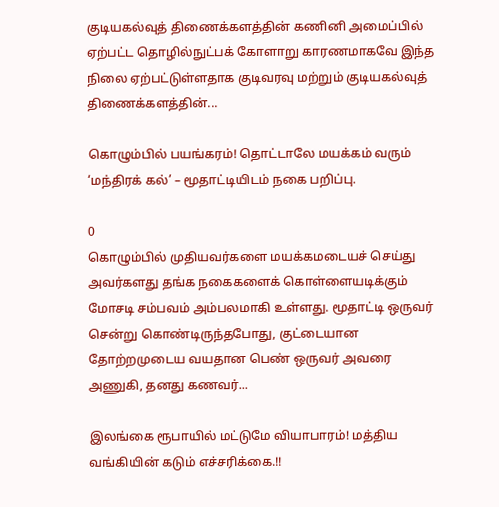குடியகல்வுத் திணைக்களத்தின் கணினி அமைப்பில் ஏற்பட்ட தொழில்நுட்பக் கோளாறு காரணமாகவே இந்த நிலை ஏற்பட்டுள்ளதாக குடிவரவு மற்றும் குடியகல்வுத் திணைக்களத்தின்...

கொழும்பில் பயங்கரம்! தொட்டாலே மயக்கம் வரும் ‘மந்திரக் கல்’ – மூதாட்டியிடம் நகை பறிப்பு.

0
கொழும்பில் முதியவர்களை மயக்கமடையச் செய்து அவர்களது தங்க நகைகளைக் கொள்ளையடிக்கும் மோசடி சம்பவம் அம்பலமாகி உள்ளது. மூதாட்டி ஒருவர் சென்று கொண்டிருந்தபோது, குட்டையான தோற்றமுடைய வயதான பெண் ஒருவர் அவரை அணுகி, தனது கணவர்...

இலங்கை ரூபாயில் மட்டுமே வியாபாரம்! மத்திய வங்கியின் கடும் எச்சரிக்கை.!!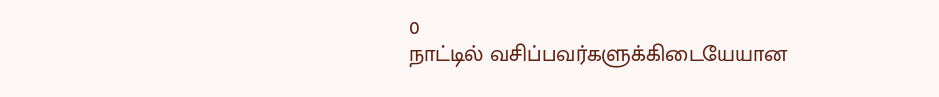0
நாட்டில் வசிப்பவர்களுக்கிடையேயான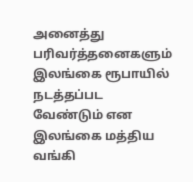அனைத்து பரிவர்த்தனைகளும் இலங்கை ரூபாயில் நடத்தப்பட வேண்டும் என இலங்கை மத்திய வங்கி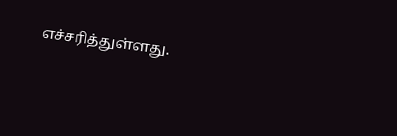எச்சரித்துள்ளது.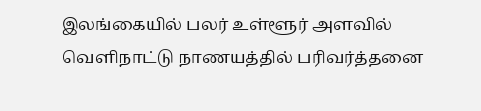இலங்கையில் பலர் உள்ளூர் அளவில் வெளிநாட்டு நாணயத்தில் பரிவர்த்தனை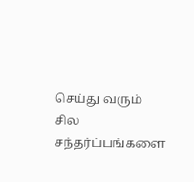செய்து வரும் சில சந்தர்ப்பங்களை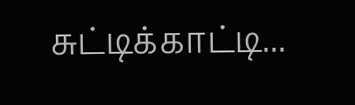சுட்டிக்காட்டி...